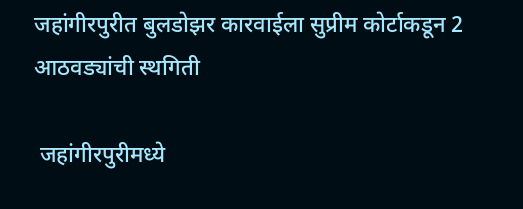जहांगीरपुरीत बुलडोझर कारवाईला सुप्रीम कोर्टाकडून 2 आठवड्यांची स्थगिती

 जहांगीरपुरीमध्ये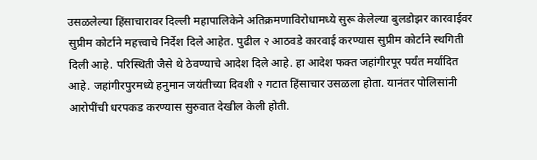उसळलेल्या हिंसाचारावर दिल्ली महापालिकेने अतिक्रमणाविरोधामध्ये सुरू केलेल्या बुलडोझर कारवाईवर सुप्रीम कोर्टाने महत्त्वाचे निर्देश दिले आहेत. पुढील २ आठवडे कारवाई करण्यास सुप्रीम कोर्टाने स्थगिती दिली आहे. परिस्थिती जैसे थे ठेवण्याचे आदेश दिले आहे. हा आदेश फक्त जहांगीरपूर पर्यंत मर्यादित आहे. जहांगीरपुरमध्ये हनुमान जयंतीच्या दिवशी २ गटात हिंसाचार उसळला होता. यानंतर पोलिसांनी आरोपींची धरपकड करण्यास सुरुवात देखील केली होती.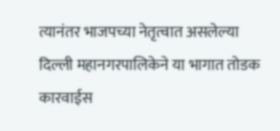त्यानंतर भाजपच्या नेतृत्वात असलेल्या दिल्ली महानगरपालिकेने या भागात तोडक कारवाईस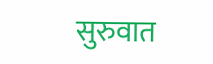सुरुवात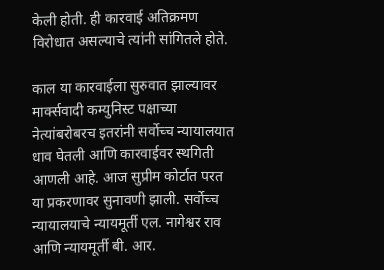केली होती. ही कारवाई अतिक्रमण विरोधात असल्याचे त्यांनी सांगितले होते.

काल या कारवाईला सुरुवात झाल्यावर मार्क्सवादी कम्युनिस्ट पक्षाच्या नेत्यांबरोबरच इतरांनी सर्वोच्च न्यायालयात धाव घेतली आणि कारवाईवर स्थगिती आणली आहे. आज सुप्रीम कोर्टात परत या प्रकरणावर सुनावणी झाली. सर्वोच्च न्यायालयाचे न्यायमूर्ती एल. नागेश्वर राव आणि न्यायमूर्ती बी. आर.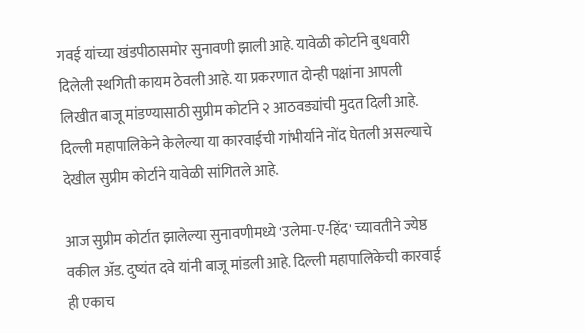गवई यांच्या खंडपीठासमोर सुनावणी झाली आहे. यावेळी कोर्टाने बुधवारी दिलेली स्थगिती कायम ठेवली आहे. या प्रकरणात दोन्ही पक्षांना आपली लिखीत बाजू मांडण्यासाठी सुप्रीम कोर्टाने २ आठवड्यांची मुदत दिली आहे. दिल्ली महापालिकेने केलेल्या या कारवाईची गांभीर्याने नोंद घेतली असल्याचे देखील सुप्रीम कोर्टाने यावेळी सांगितले आहे.

आज सुप्रीम कोर्टात झालेल्या सुनावणीमध्ये 'उलेमा-ए-हिंद' च्यावतीने ज्येष्ठ वकील ॲड. दुष्यंत दवे यांनी बाजू मांडली आहे. दिल्ली महापालिकेची कारवाई ही एकाच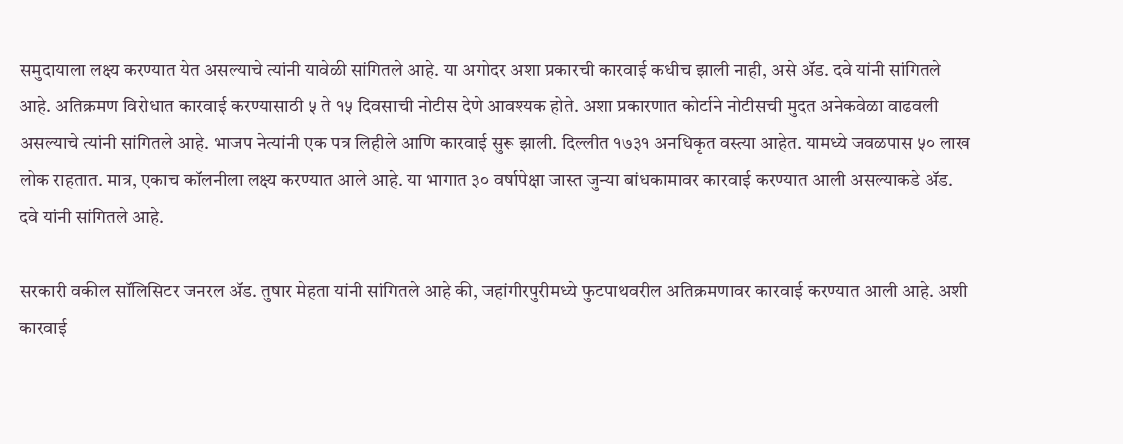समुदायाला लक्ष्य करण्यात येत असल्याचे त्यांनी यावेळी सांगितले आहे. या अगोदर अशा प्रकारची कारवाई कधीच झाली नाही, असे ॲड. दवे यांनी सांगितले आहे. अतिक्रमण विरोधात कारवाई करण्यासाठी ५ ते १५ दिवसाची नोटीस देणे आवश्यक होते. अशा प्रकारणात कोर्टाने नोटीसची मुदत अनेकवेळा वाढवली असल्याचे त्यांनी सांगितले आहे. भाजप नेत्यांनी एक पत्र लिहीले आणि कारवाई सुरू झाली. दिल्लीत १७३१ अनधिकृत वस्त्या आहेत. यामध्ये जवळपास ५० लाख लोक राहतात. मात्र, एकाच कॉलनीला लक्ष्य करण्यात आले आहे. या भागात ३० वर्षापेक्षा जास्त जुन्या बांधकामावर कारवाई करण्यात आली असल्याकडे ॲड. दवे यांनी सांगितले आहे.

सरकारी वकील सॉलिसिटर जनरल ॲड. तुषार मेहता यांनी सांगितले आहे की, जहांगीरपुरीमध्ये फुटपाथवरील अतिक्रमणावर कारवाई करण्यात आली आहे. अशी कारवाई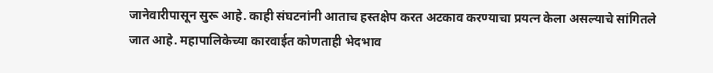जानेवारीपासून सुरू आहे. काही संघटनांनी आताच हस्तक्षेप करत अटकाव करण्याचा प्रयत्न केला असल्याचे सांगितले जात आहे. महापालिकेच्या कारवाईत कोणताही भेदभाव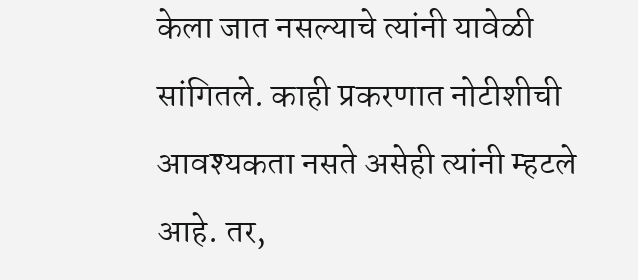केला जात नसल्याचे त्यांनी यावेळी सांगितले. काही प्रकरणात नोटीशीची आवश्यकता नसते असेही त्यांनी म्हटले आहे. तर,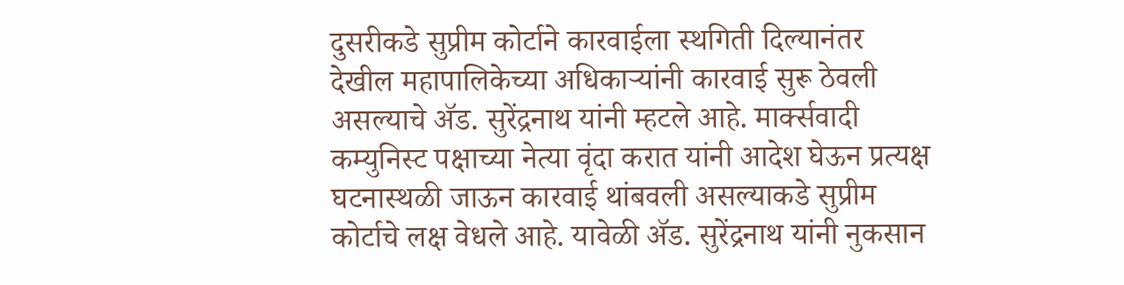दुसरीकडे सुप्रीम कोर्टाने कारवाईला स्थगिती दिल्यानंतर देखील महापालिकेच्या अधिकाऱ्यांनी कारवाई सुरू ठेवली असल्याचे ॲड. सुरेंद्रनाथ यांनी म्हटले आहे. मार्क्सवादी कम्युनिस्ट पक्षाच्या नेत्या वृंदा करात यांनी आदेश घेऊन प्रत्यक्ष घटनास्थळी जाऊन कारवाई थांबवली असल्याकडे सुप्रीम कोर्टाचे लक्ष वेधले आहे. यावेळी ॲड. सुरेंद्रनाथ यांनी नुकसान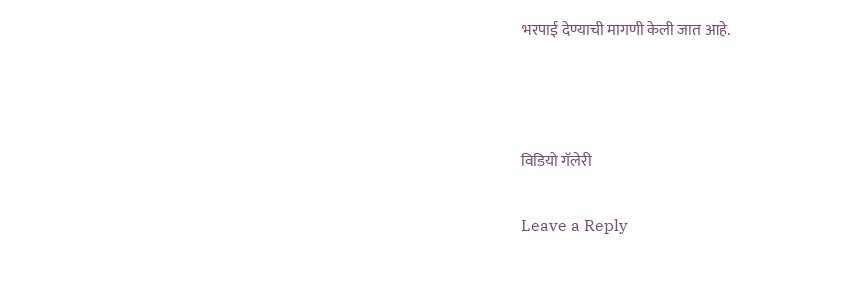भरपाई देण्याची मागणी केली जात आहे.



विडियो गॅलेरी

Leave a Reply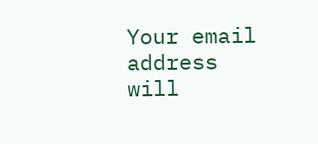Your email address will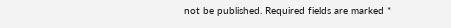not be published. Required fields are marked *